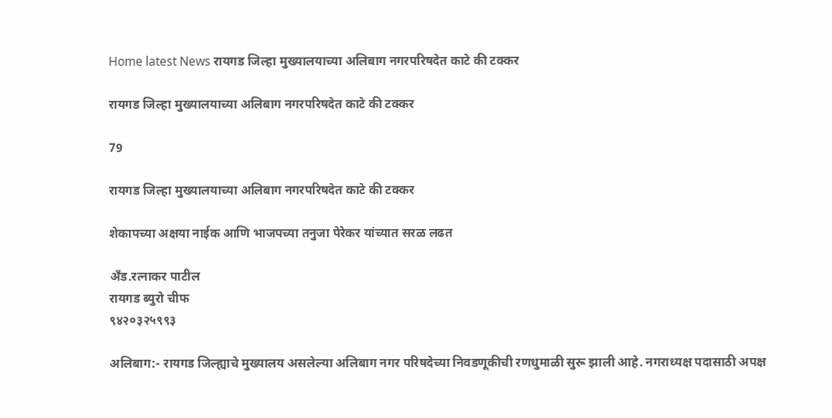Home latest News रायगड जिल्हा मुख्यालयाच्या अलिबाग नगरपरिषदेत काटे की टक्कर

रायगड जिल्हा मुख्यालयाच्या अलिबाग नगरपरिषदेत काटे की टक्कर

79

रायगड जिल्हा मुख्यालयाच्या अलिबाग नगरपरिषदेत काटे की टक्कर

शेकापच्या अक्षया नाईक आणि भाजपच्या तनुजा पेरेकर यांच्यात सरळ लढत

अँड.रत्नाकर पाटील
रायगड ब्युरो चीफ
९४२०३२५९९३

अलिबाग:- रायगड जिल्‍ह्याचे मुख्‍यालय असलेल्‍या अलिबाग नगर परिषदेच्‍या निवडणूकीची रणधुमाळी सुरू झाली आहे. नगराध्यक्ष पदासाठी अपक्ष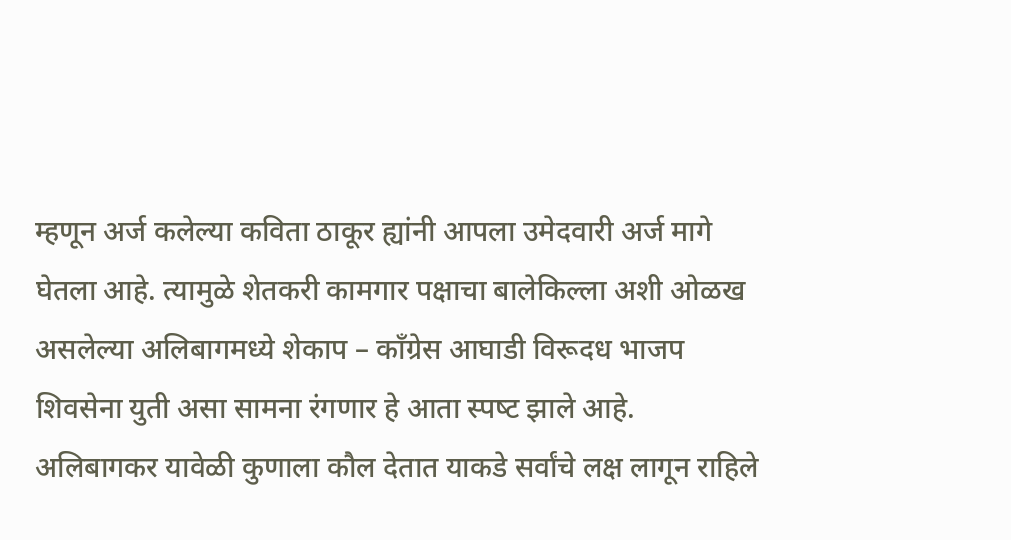म्हणून अर्ज कलेल्या कविता ठाकूर ह्यांनी आपला उमेदवारी अर्ज मागे घेतला आहे. त्यामुळे शेतकरी कामगार पक्षाचा बालेकिल्‍ला अशी ओळख असलेल्‍या अलिबागमध्‍ये शेकाप – कॉंग्रेस आघाडी विरूदध भाजप शिवसेना युती असा सामना रंगणार हे आता स्‍पष्‍ट झाले आहे. अलिबागकर यावेळी कुणाला कौल देतात याकडे सर्वांचे लक्ष लागून राहिले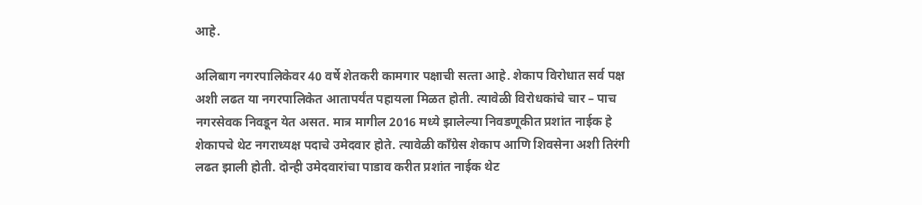आहे.

अलिबाग नगरपालिकेवर 40 वर्षे शेतकरी कामगार पक्षाची सत्‍ता आहे. शेकाप विरोधात सर्व पक्ष अशी लढत या नगरपालिकेत आतापर्यंत पहायला मिळत होती. त्‍यावेळी विरोधकांचे चार – पाच नगरसेवक निवडून येत असत. मात्र मागील 2016 मध्‍ये झालेल्‍या निवडणूकीत प्रशांत नाईक हे शेकापचे थेट नगराध्‍यक्ष पदाचे उमेदवार होते. त्‍यावेळी कॉंग्रेस शेकाप आणि शिवसेना अशी तिरंगी लढत झाली होती. दोन्‍ही उमेदवारांचा पाडाव करीत प्रशांत नाईक थेट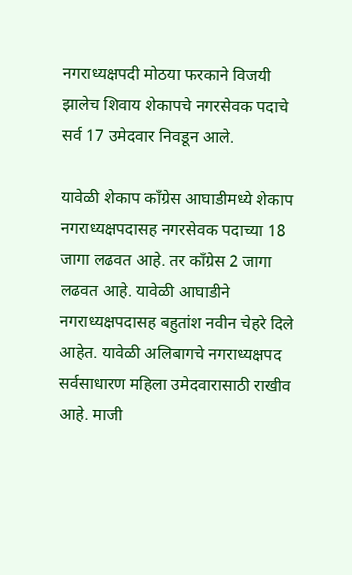नगराध्‍यक्षपदी मोठया फरकाने विजयी झालेच शिवाय शेकापचे नगरसेवक पदाचे सर्व 17 उमेदवार निवडून आले.

यावेळी शेकाप कॉंग्रेस आघाडीमध्‍ये शेकाप नगराध्‍यक्षपदासह नगरसेवक पदाच्‍या 18 जागा लढवत आहे. तर कॉंग्रेस 2 जागा लढवत आहे. यावेळी आघाडीने नगराध्‍यक्षपदासह बहुतांश नवीन चेहरे दिले आहेत. यावेळी अलिबागचे नगराध्‍यक्षपद सर्वसाधारण महिला उमेदवारासाठी राखीव आहे. माजी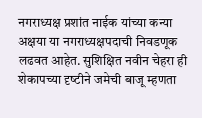नगराध्‍यक्ष प्रशांत नाईक यांच्‍या कन्‍या अक्षया या नगराध्‍यक्षपदाची निवडणूक लढवत आहेत. सुशिक्षित नवीन चेहरा ही शेकापच्‍या दृष्‍टीने जमेची बाजू म्‍हणता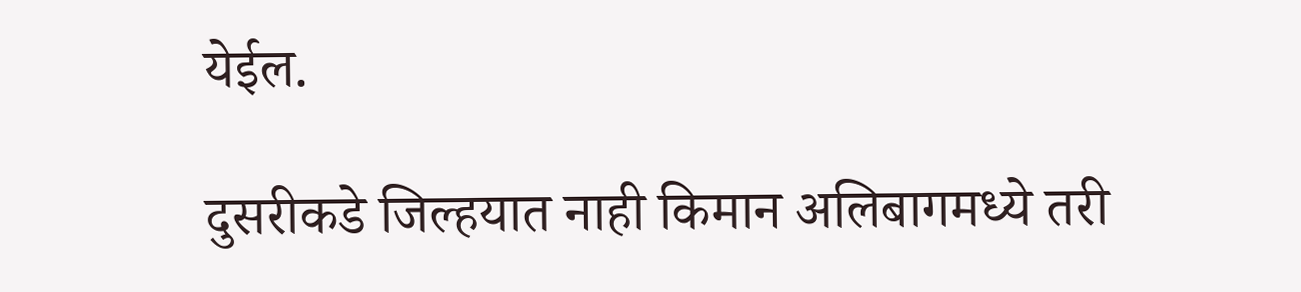येईल.

दुसरीकडे जिल्‍हयात नाही किमान अलिबागमध्‍ये तरी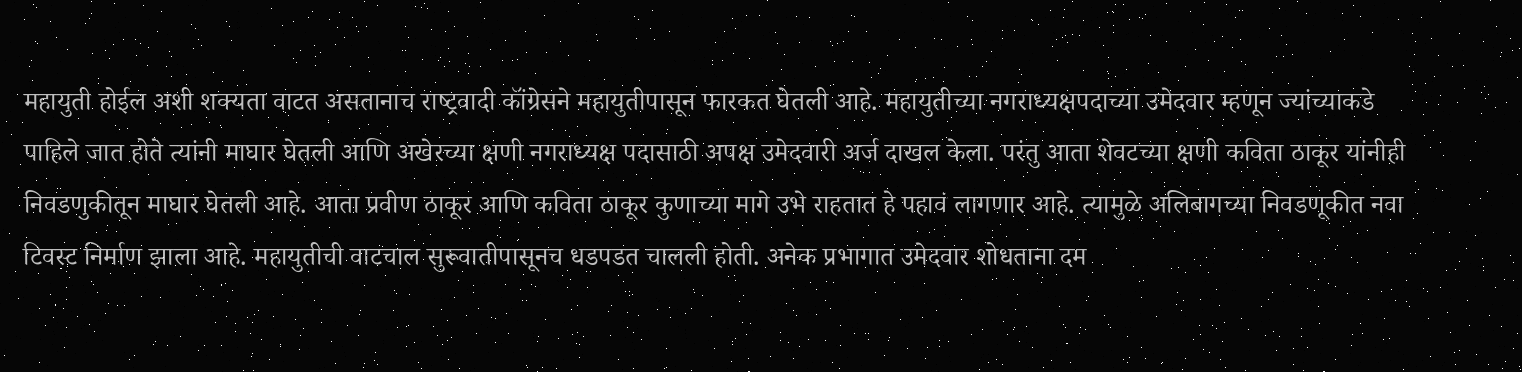महायुती होईल अशी शक्‍यता वाटत असतानाच राष्‍ट्रवादी कॉंग्रेसने महायुतीपासून फारकत घेतली आहे. महायुतीच्‍या नगराध्‍यक्षपदाच्‍या उमेदवार म्‍हणून ज्‍यांच्‍याकडे पाहिले जात होते त्‍यांनी माघार घेतली आणि अखेरच्‍या क्षणी नगराध्‍यक्ष पदासाठी अपक्ष उमेदवारी अर्ज दाखल केला. परंतु आता शेवटच्या क्षणी कविता ठाकूर यांनीही निवडणुकीतून माघार घेतली आहे. आता प्रवीण ठाकूर आणि कविता ठाकूर कुणाच्या मागे उभे राहतात हे पहावं लागणार आहे. त्‍यामुळे अलिबागच्‍या निवडणूकीत नवा टिवस्‍ट निर्माण झाला आहे. महायुतीची वाटचाल सुरूवातीपासूनच धडपडत चालली होती. अनेक प्रभागात उमेदवार शोधताना दम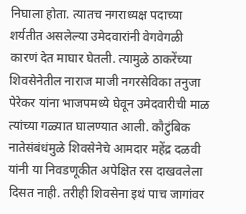निघाला होता. त्‍यातच नगराध्‍यक्ष पदाच्‍या शर्यतीत असलेल्‍या उमेदवारांनी वेगवेगळी कारणं देत माघार घेतली. त्‍यामुळे ठाकरेंच्‍या शिवसेनेतील नाराज माजी नगरसेविका तनुजा पेरेकर यांना भाजपमध्‍ये घेवून उमेदवारीची माळ त्‍यांच्‍या गळ्यात घालण्‍यात आली. कौटुंबिक नातेसंबंधंमुळे शिवसेनेचे आमदार महेंद्र दळवी यांनी या निवडणूकीत अपेक्षित रस दाखवलेला दिसत नाही. तरीही शिवसेना इथं पाच जागांवर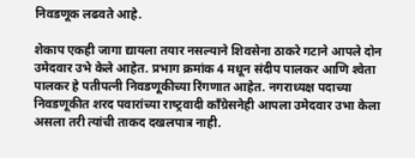निवडणूक लढवते आहे.

शेकाप एकही जागा द्यायला तयार नसल्‍याने शिवसेना ठाकरे गटाने आपले दोन उमेदवार उभे केले आहेत. प्रभाग क्रमांक 4 मधून संदीप पालकर आणि श्‍वेता पालकर हे पतीपत्‍नी निवडणूकीच्‍या रिंगणात आहेत. नगराध्‍यक्ष पदाच्‍या निवडणूकीत शरद पवारांच्‍या राष्‍ट्रवादी कॉंग्रेसनेही आपला उमेदवार उभा केला असला तरी त्‍यांची ताकद दखलपात्र नाही.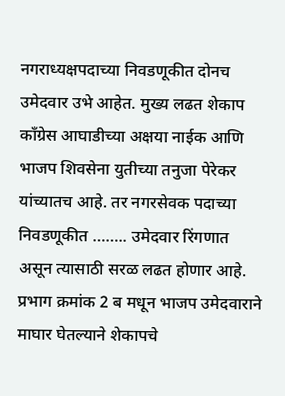नगराध्‍यक्षपदाच्‍या निवडणूकीत दोनच उमेदवार उभे आहेत. मुख्‍य लढत शेकाप कॉंग्रेस आघाडीच्‍या अक्षया नाईक आणि भाजप शिवसेना युतीच्‍या तनुजा पेरेकर यांच्‍यातच आहे. तर नगरसेवक पदाच्‍या निवडणूकीत …….. उमेदवार रिंगणात असून त्‍यासाठी सरळ लढत होणार आहे. प्रभाग क्रमांक 2 ब मधून भाजप उमेदवाराने माघार घेतल्‍याने शेकापचे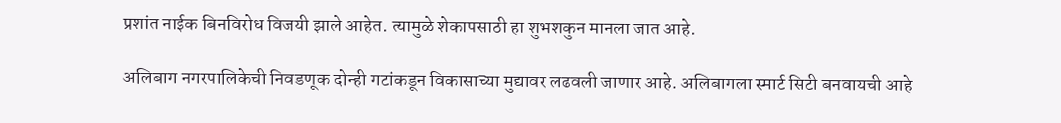प्रशांत नाईक बिनविरोध विजयी झाले आहेत. त्‍यामुळे शेकापसाठी हा शुभशकुन मानला जात आहे.

अलिबाग नगरपालिकेची निवडणूक दोन्‍ही गटांकडून विकासाच्‍या मुद्यावर लढवली जाणार आहे. अलिबागला स्‍मार्ट सिटी बनवायची आहे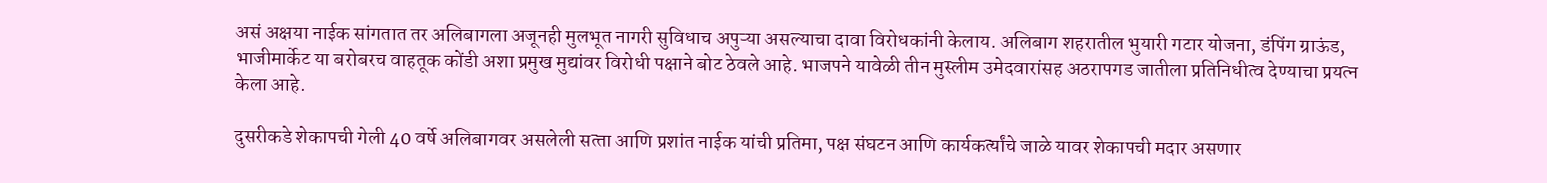असं अक्षया नाईक सांगतात तर अलिबागला अजूनही मुलभूत नागरी सुविधाच अपुऱ्या असल्‍याचा दावा विरोधकांनी केलाय. अलिबाग शहरातील भुयारी गटार योजना, डंपिंग ग्राऊंड, भाजीमार्केट या बरोबरच वाहतूक कोंडी अशा प्रमुख मुद्यांवर विरोधी पक्षाने बोट ठेवले आहे. भाजपने यावेळी तीन मुस्‍लीम उमेदवारांसह अठरापगड जातीला प्रतिनिधीत्‍व देण्‍याचा प्रयत्‍न केला आहे.

दुसरीकडे शेकापची गेली 40 वर्षे अलिबागवर असलेली सत्‍ता आणि प्रशांत नाईक यांची प्रतिमा, पक्ष संघटन आणि कार्यकर्त्‍यांचे जाळे यावर शेकापची मदार असणार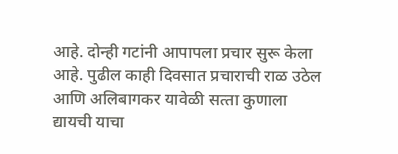आहे. दोन्‍ही गटांनी आपापला प्रचार सुरू केला आहे. पुढील काही दिवसात प्रचाराची राळ उठेल आणि अलिबागकर यावेळी सत्‍ता कुणाला द्यायची याचा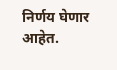निर्णय घेणार आहेत.